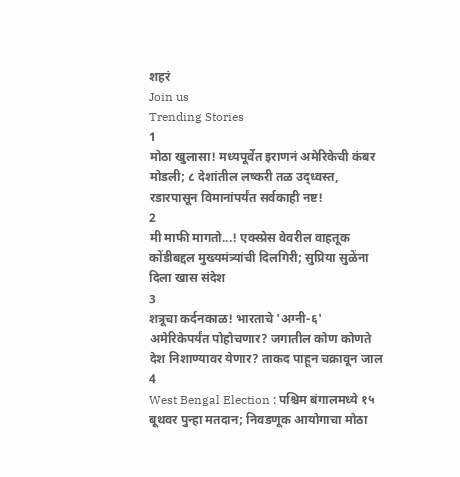शहरं
Join us
Trending Stories
1
मोठा खुलासा! मध्यपूर्वेत इराणनं अमेरिकेची कंबर मोडली; ८ देशांतील लष्करी तळ उद्ध्वस्त, रडारपासून विमानांपर्यंत सर्वकाही नष्ट!
2
मी माफी मागतो...! एक्स्प्रेस वेवरील वाहतूक कोंडीबद्दल मुख्यमंत्र्यांची दिलगिरी; सुप्रिया सुळेंना दिला खास संदेश
3
शत्रूचा कर्दनकाळ! भारताचे 'अग्नी-६' अमेरिकेपर्यंत पोहोचणार? जगातील कोण कोणते देश निशाण्यावर येणार? ताकद पाहून चक्रावून जाल
4
West Bengal Election : पश्चिम बंगालमध्ये १५ बूथवर पुन्हा मतदान; निवडणूक आयोगाचा मोठा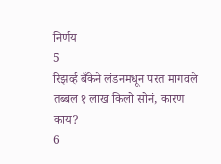निर्णय
5
रिझर्व्ह बँकेने लंडनमधून परत मागवले तब्बल १ लाख किलो सोनं, कारण काय?
6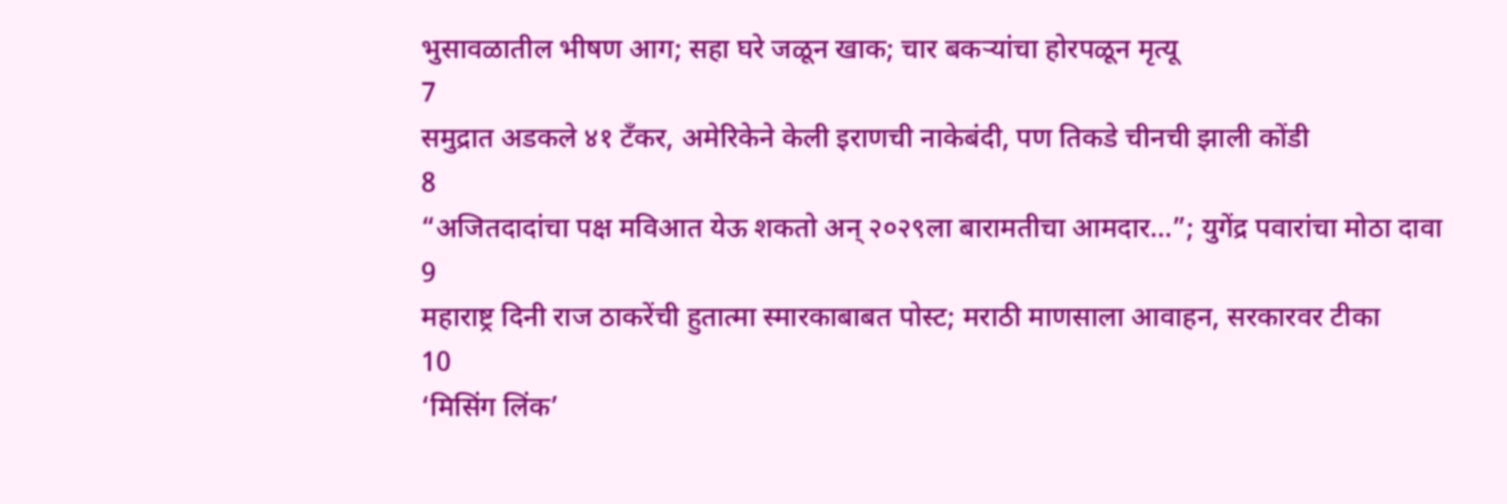भुसावळातील भीषण आग; सहा घरे जळून खाक; चार बकऱ्यांचा होरपळून मृत्यू
7
समुद्रात अडकले ४१ टँकर, अमेरिकेने केली इराणची नाकेबंदी, पण तिकडे चीनची झाली कोंडी
8
“अजितदादांचा पक्ष मविआत येऊ शकतो अन् २०२९ला बारामतीचा आमदार…”; युगेंद्र पवारांचा मोठा दावा
9
महाराष्ट्र दिनी राज ठाकरेंची हुतात्मा स्मारकाबाबत पोस्ट; मराठी माणसाला आवाहन, सरकारवर टीका
10
‘मिसिंग लिंक’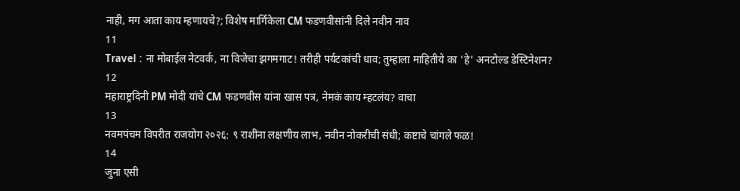नाही, मग आता काय म्हणायचे?; विशेष मार्गिकेला CM फडणवीसांनी दिले नवीन नाव
11
Travel : ना मोबाईल नेटवर्क, ना विजेचा झगमगाट! तरीही पर्यटकांची धाव; तुम्हाला माहितीये का 'हे' अनटोल्ड डेस्टिनेशन?
12
महाराष्ट्रदिनी PM मोदी यांचे CM फडणवीस यांना खास पत्र, नेमकं काय म्हटलंय? वाचा
13
नवमपंचम विपरीत राजयोग २०२६: ९ राशींना लक्षणीय लाभ, नवीन नोकरीची संधी; कष्टाचे चांगले फळ!
14
जुना एसी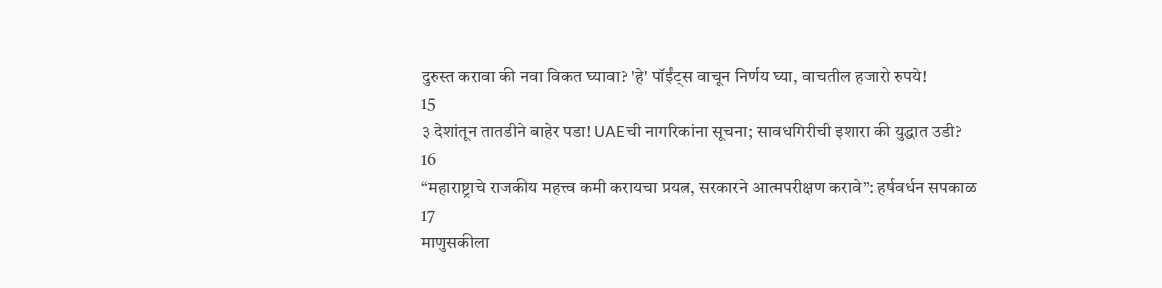दुरुस्त करावा की नवा विकत घ्यावा? 'हे' पॉईंट्स वाचून निर्णय घ्या, वाचतील हजारो रुपये!
15
३ देशांतून तातडीने बाहेर पडा! UAEची नागरिकांना सूचना; सावधगिरीची इशारा की युद्धात उडी?
16
“महाराष्ट्राचे राजकीय महत्त्व कमी करायचा प्रयत्न, सरकारने आत्मपरीक्षण करावे”: हर्षवर्धन सपकाळ
17
माणुसकीला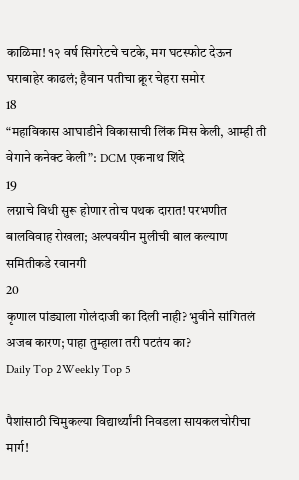काळिमा! १२ वर्ष सिगरेटचे चटके, मग घटस्फोट देऊन घराबाहेर काढलं; हैवान पतीचा क्रूर चेहरा समोर
18
“महाविकास आघाडीने विकासाची लिंक मिस केली, आम्ही ती वेगाने कनेक्ट केली”: DCM एकनाथ शिंदे
19
लग्नाचे विधी सुरू होणार तोच पथक दारात! परभणीत बालविवाह रोखला; अल्पवयीन मुलीची बाल कल्याण समितीकडे रवानगी
20
कृणाल पांड्याला गोलंदाजी का दिली नाही? भुवीने सांगितलं अजब कारण; पाहा तुम्हाला तरी पटतंय का?
Daily Top 2Weekly Top 5

पैशांसाठी चिमुकल्या विद्यार्थ्यांनी निवडला सायकलचोरीचा मार्ग!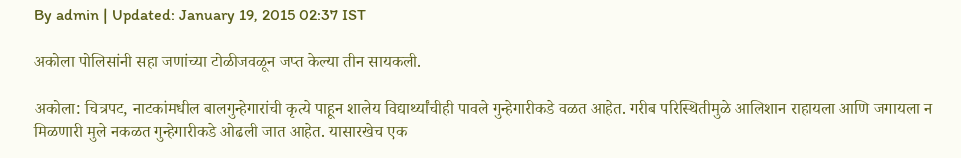By admin | Updated: January 19, 2015 02:37 IST

अकोला पोलिसांनी सहा जणांच्या टोळीजवळून जप्त केल्या तीन सायकली.

अकोला: चित्रपट, नाटकांमधील बालगुन्हेगारांची कृत्ये पाहून शालेय विद्यार्थ्यांचीही पावले गुन्हेगारीकडे वळत आहेत. गरीब परिस्थितीमुळे आलिशान राहायला आणि जगायला न मिळणारी मुले नकळत गुन्हेगारीकडे ओढली जात आहेत. यासारखेच एक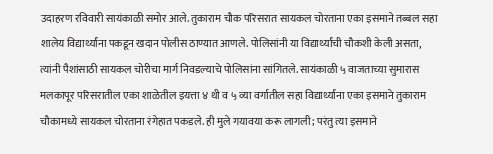उदाहरण रविवारी सायंकाळी समोर आले. तुकाराम चौक परिसरात सायकल चोरताना एका इसमाने तब्बल सहा शालेय विद्यार्थ्यांना पकडून खदान पोलीस ठाण्यात आणले. पोलिसांनी या विद्यार्थ्यांची चौकशी केली असता, त्यांनी पैशांसाठी सायकल चोरीचा मार्ग निवडल्याचे पोलिसांना सांगितले. सायंकाळी ५ वाजताच्या सुमारास मलकापूर परिसरातील एका शाळेतील इयत्ता ४ थी व ५ व्या वर्गातील सहा विद्यार्थ्यांना एका इसमाने तुकाराम चौकामध्ये सायकल चोरताना रंगेहात पकडले. ही मुले गयावया करू लागली; परंतु त्या इसमाने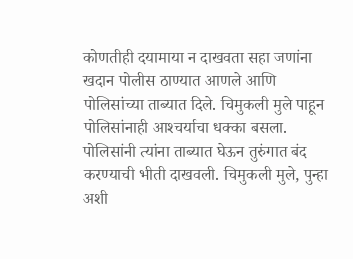कोणतीही दयामाया न दाखवता सहा जणांना खदान पोलीस ठाण्यात आणले आणि पोलिसांच्या ताब्यात दिले. चिमुकली मुले पाहून पोलिसांनाही आश्‍चर्याचा धक्का बसला. पोलिसांनी त्यांना ताब्यात घेऊन तुरुंगात बंद करण्याची भीती दाखवली. चिमुकली मुले, पुन्हा अशी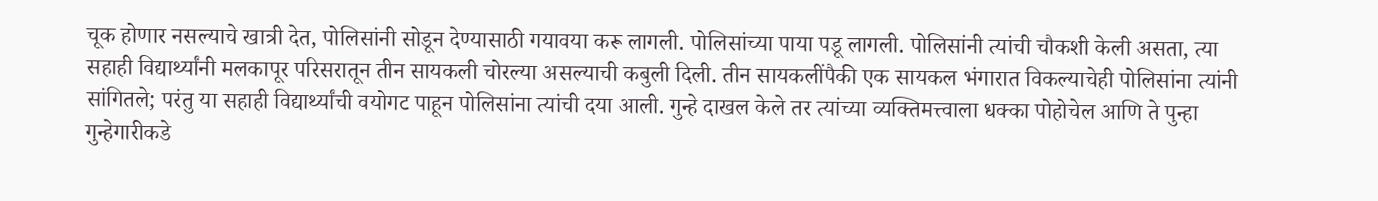चूक होणार नसल्याचे खात्री देत, पोलिसांनी सोडून देण्यासाठी गयावया करू लागली. पोलिसांच्या पाया पडू लागली. पोलिसांनी त्यांची चौकशी केली असता, त्या सहाही विद्यार्थ्यांनी मलकापूर परिसरातून तीन सायकली चोरल्या असल्याची कबुली दिली. तीन सायकलींपैकी एक सायकल भंगारात विकल्याचेही पोलिसांना त्यांनी सांगितले; परंतु या सहाही विद्यार्थ्यांची वयोगट पाहून पोलिसांना त्यांची दया आली. गुन्हे दाखल केले तर त्यांच्या व्यक्तिमत्त्वाला धक्का पोहोचेल आणि ते पुन्हा गुन्हेगारीकडे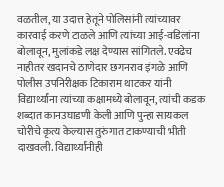वळतील, या उदात्त हेतूने पोलिसांनी त्यांच्यावर कारवाई करणे टाळले आणि त्यांच्या आई-वडिलांना बोलावून, मुलांकडे लक्ष देण्यास सांगितले. एवढेच नाहीतर खदानचे ठाणेदार छगनराव इंगळे आणि पोलीस उपनिरीक्षक टिकाराम थाटकर यांनी विद्यार्थ्यांना त्यांच्या कक्षामध्ये बोलावून, त्यांची कडक शब्दात कानउघाडणी केली आणि पुन्हा सायकल चोरीचे कृत्य केल्यास तुरुंगात टाकण्याची भीती दाखवली. विद्यार्थ्यांनीही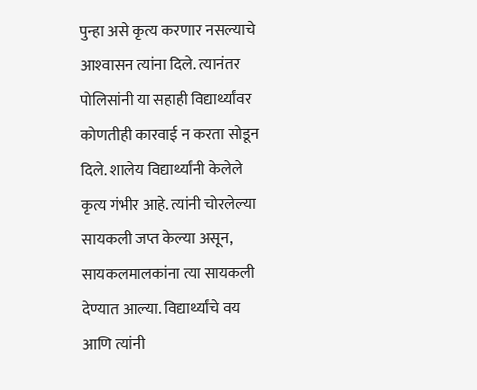पुन्हा असे कृत्य करणार नसल्याचे आश्‍वासन त्यांना दिले. त्यानंतर पोलिसांनी या सहाही विद्यार्थ्यांवर कोणतीही कारवाई न करता सोडून दिले. शालेय विद्यार्थ्यांनी केलेले कृत्य गंभीर आहे. त्यांनी चोरलेल्या सायकली जप्त केल्या असून, सायकलमालकांना त्या सायकली देण्यात आल्या. विद्यार्थ्यांचे वय आणि त्यांनी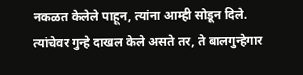नकळत केलेले पाहून, त्यांना आम्ही सोडून दिले. त्यांचेवर गुन्हे दाखल केले असते तर, ते बालगुन्हेगार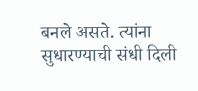बनले असते. त्यांना सुधारण्याची संधी दिली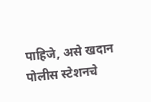पाहिजे, असे खदान पोलीस स्टेशनचे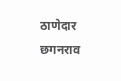ठाणेदार छगनराव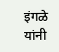इंगळे यांनी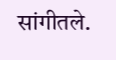सांगीतले.